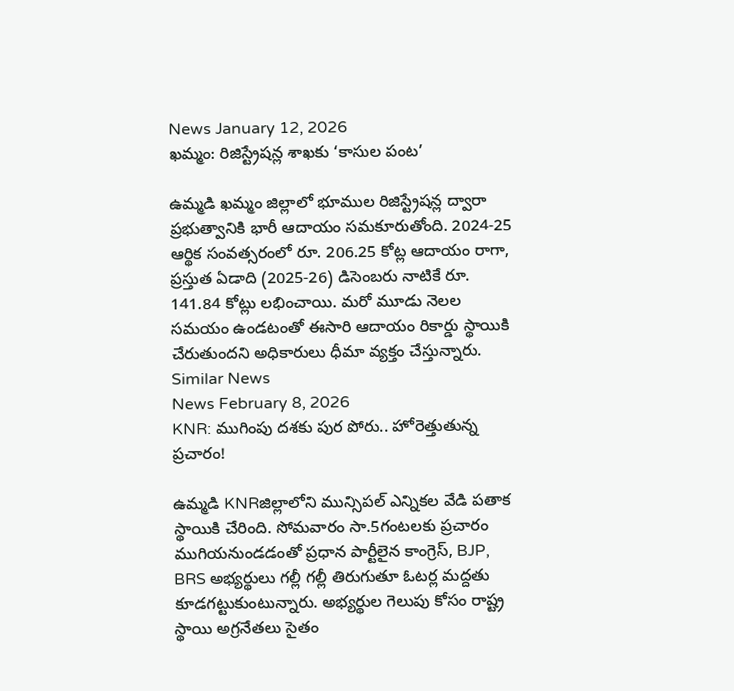News January 12, 2026
ఖమ్మం: రిజిస్ట్రేషన్ల శాఖకు ‘కాసుల పంట’

ఉమ్మడి ఖమ్మం జిల్లాలో భూముల రిజిస్ట్రేషన్ల ద్వారా ప్రభుత్వానికి భారీ ఆదాయం సమకూరుతోంది. 2024-25 ఆర్థిక సంవత్సరంలో రూ. 206.25 కోట్ల ఆదాయం రాగా, ప్రస్తుత ఏడాది (2025-26) డిసెంబరు నాటికే రూ. 141.84 కోట్లు లభించాయి. మరో మూడు నెలల సమయం ఉండటంతో ఈసారి ఆదాయం రికార్డు స్థాయికి చేరుతుందని అధికారులు ధీమా వ్యక్తం చేస్తున్నారు.
Similar News
News February 8, 2026
KNR: ముగింపు దశకు పుర పోరు.. హోరెత్తుతున్న ప్రచారం!

ఉమ్మడి KNRజిల్లాలోని మున్సిపల్ ఎన్నికల వేడి పతాక స్థాయికి చేరింది. సోమవారం సా.5గంటలకు ప్రచారం ముగియనుండడంతో ప్రధాన పార్టీలైన కాంగ్రెస్, BJP, BRS అభ్యర్థులు గల్లీ గల్లీ తిరుగుతూ ఓటర్ల మద్దతు కూడగట్టుకుంటున్నారు. అభ్యర్థుల గెలుపు కోసం రాష్ట్ర స్థాయి అగ్రనేతలు సైతం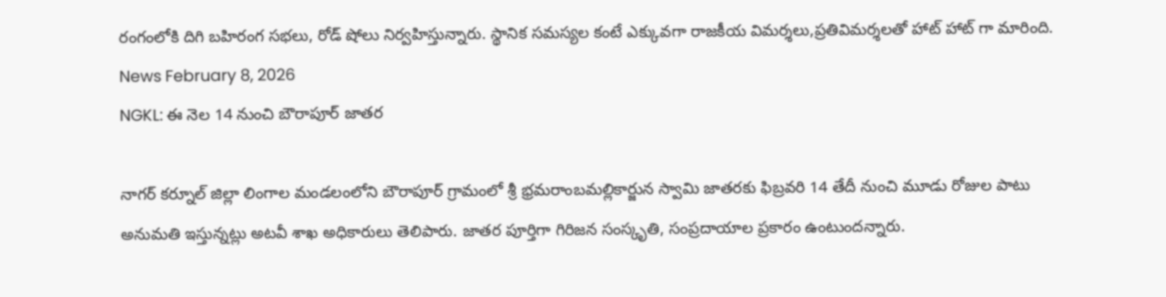రంగంలోకి దిగి బహిరంగ సభలు, రోడ్ షోలు నిర్వహిస్తున్నారు. స్థానిక సమస్యల కంటే ఎక్కువగా రాజకీయ విమర్శలు,ప్రతివిమర్శలతో హాట్ హాట్ గా మారింది.
News February 8, 2026
NGKL: ఈ నెల 14 నుంచి బౌరాపూర్ జాతర

నాగర్ కర్నూల్ జిల్లా లింగాల మండలంలోని బౌరాపూర్ గ్రామంలో శ్రీ భ్రమరాంబమల్లికార్జున స్వామి జాతరకు ఫిబ్రవరి 14 తేదీ నుంచి మూడు రోజుల పాటు అనుమతి ఇస్తున్నట్లు అటవీ శాఖ అధికారులు తెలిపారు. జాతర పూర్తిగా గిరిజన సంస్కృతి, సంప్రదాయాల ప్రకారం ఉంటుందన్నారు.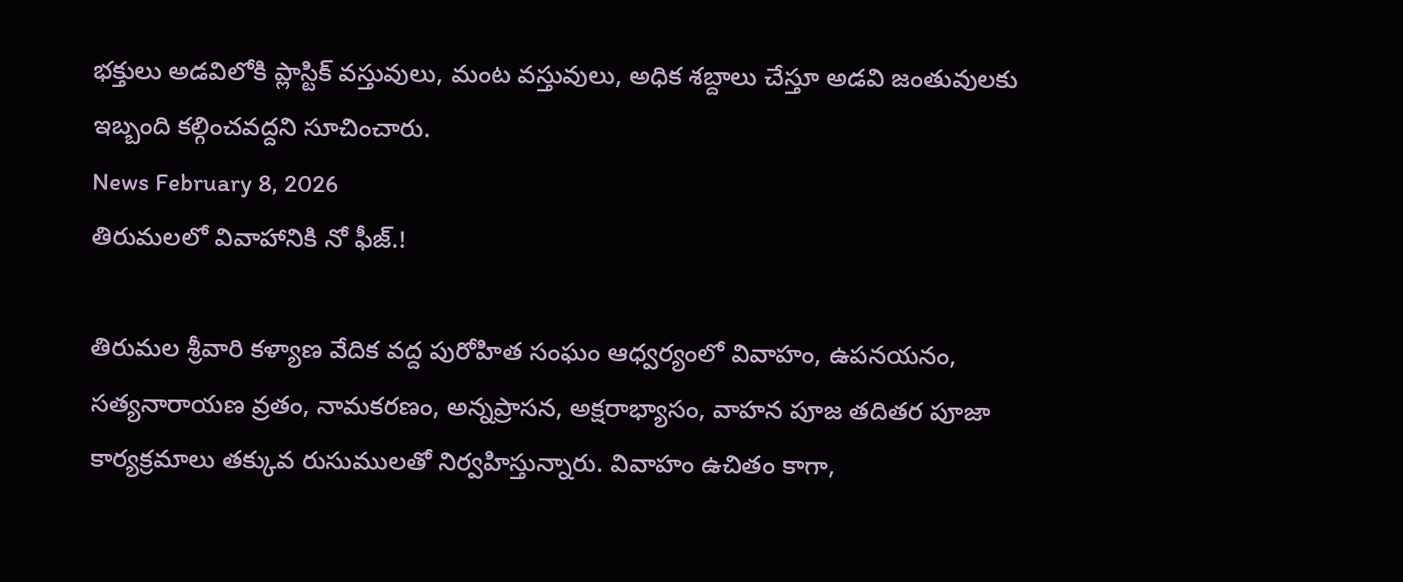భక్తులు అడవిలోకి ప్లాస్టిక్ వస్తువులు, మంట వస్తువులు, అధిక శబ్దాలు చేస్తూ అడవి జంతువులకు ఇబ్బంది కల్గించవద్దని సూచించారు.
News February 8, 2026
తిరుమలలో వివాహానికి నో ఫీజ్.!

తిరుమల శ్రీవారి కళ్యాణ వేదిక వద్ద పురోహిత సంఘం ఆధ్వర్యంలో వివాహం, ఉపనయనం, సత్యనారాయణ వ్రతం, నామకరణం, అన్నప్రాసన, అక్షరాభ్యాసం, వాహన పూజ తదితర పూజా కార్యక్రమాలు తక్కువ రుసుములతో నిర్వహిస్తున్నారు. వివాహం ఉచితం కాగా,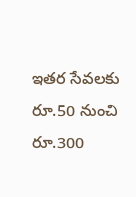ఇతర సేవలకు రూ.50 నుంచి రూ.300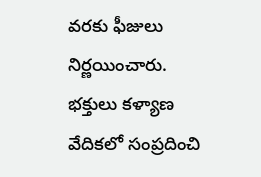వరకు ఫీజులు నిర్ణయించారు. భక్తులు కళ్యాణ వేదికలో సంప్రదించి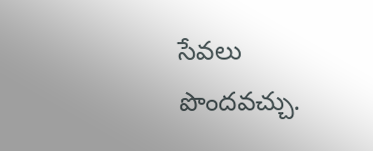సేవలు పొందవచ్చు.